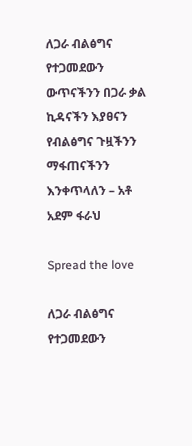ለጋራ ብልፅግና የተጋመደውን ውጥናችንን በጋራ ቃል ኪዳናችን እያፀናን የብልፅግና ጉዟችንን ማፋጠናችንን እንቀጥላለን – አቶ አደም ፋራህ

Spread the love

ለጋራ ብልፅግና የተጋመደውን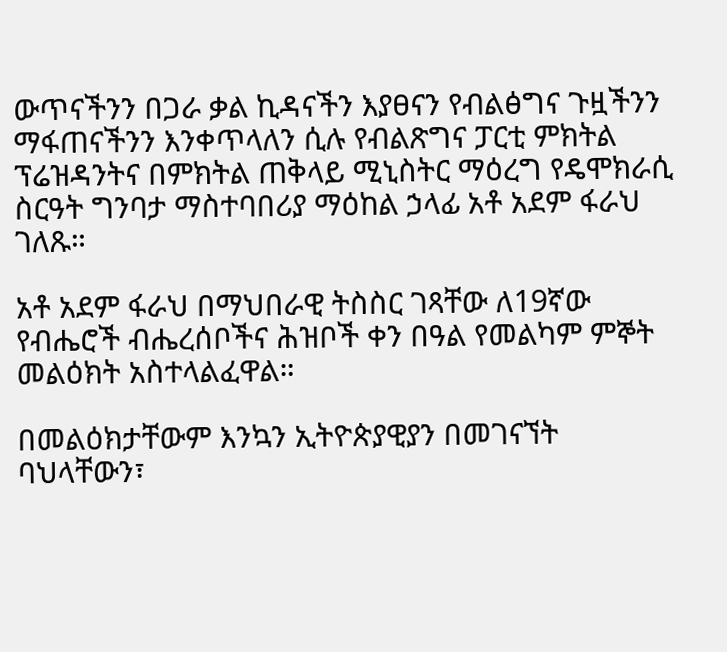ውጥናችንን በጋራ ቃል ኪዳናችን እያፀናን የብልፅግና ጉዟችንን ማፋጠናችንን እንቀጥላለን ሲሉ የብልጽግና ፓርቲ ምክትል ፕሬዝዳንትና በምክትል ጠቅላይ ሚኒስትር ማዕረግ የዴሞክራሲ ስርዓት ግንባታ ማስተባበሪያ ማዕከል ኃላፊ አቶ አደም ፋራህ ገለጹ።

አቶ አደም ፋራህ በማህበራዊ ትስስር ገጻቸው ለ19ኛው የብሔሮች ብሔረሰቦችና ሕዝቦች ቀን በዓል የመልካም ምኞት መልዕክት አስተላልፈዋል።

በመልዕክታቸውም እንኳን ኢትዮጵያዊያን በመገናኘት ባህላቸውን፣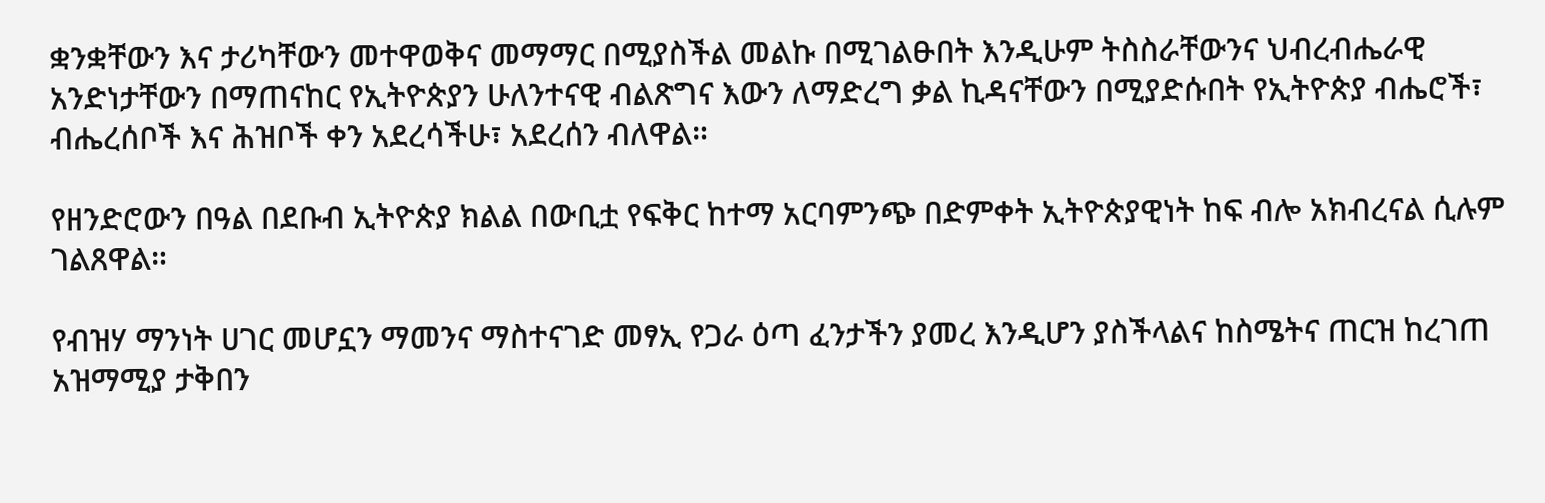ቋንቋቸውን እና ታሪካቸውን መተዋወቅና መማማር በሚያስችል መልኩ በሚገልፁበት እንዲሁም ትስስራቸውንና ህብረብሔራዊ አንድነታቸውን በማጠናከር የኢትዮጵያን ሁለንተናዊ ብልጽግና እውን ለማድረግ ቃል ኪዳናቸውን በሚያድሱበት የኢትዮጵያ ብሔሮች፣ ብሔረሰቦች እና ሕዝቦች ቀን አደረሳችሁ፣ አደረሰን ብለዋል።

የዘንድሮውን በዓል በደቡብ ኢትዮጵያ ክልል በውቢቷ የፍቅር ከተማ አርባምንጭ በድምቀት ኢትዮጵያዊነት ከፍ ብሎ አክብረናል ሲሉም ገልጸዋል።

የብዝሃ ማንነት ሀገር መሆኗን ማመንና ማስተናገድ መፃኢ የጋራ ዕጣ ፈንታችን ያመረ እንዲሆን ያስችላልና ከስሜትና ጠርዝ ከረገጠ አዝማሚያ ታቅበን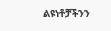ልዩነቶቻችንን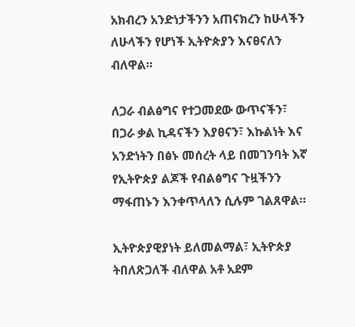አክብረን አንድነታችንን አጠናክረን ከሁላችን ለሁላችን የሆነች ኢትዮጵያን እናፀናለን ብለዋል።

ለጋራ ብልፅግና የተጋመደው ውጥናችን፣ በጋራ ቃል ኪዳናችን እያፀናን፣ እኩልነት እና አንድነትን በፅኑ መሰረት ላይ በመገንባት እኛ የኢትዮጵያ ልጆች የብልፅግና ጉዟችንን ማፋጠኑን እንቀጥላለን ሲሉም ገልጸዋል።

ኢትዮጵያዊያነት ይለመልማል፣ ኢትዮጵያ ትበለጽጋለች ብለዋል አቶ አደም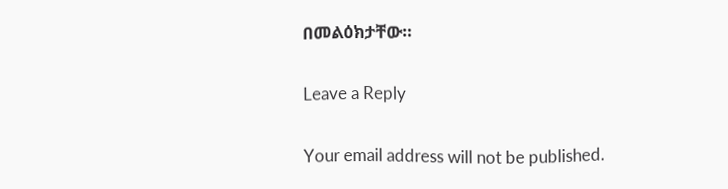በመልዕክታቸው።

Leave a Reply

Your email address will not be published.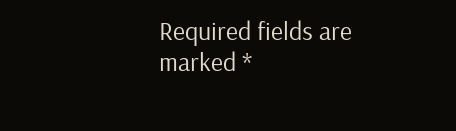Required fields are marked *